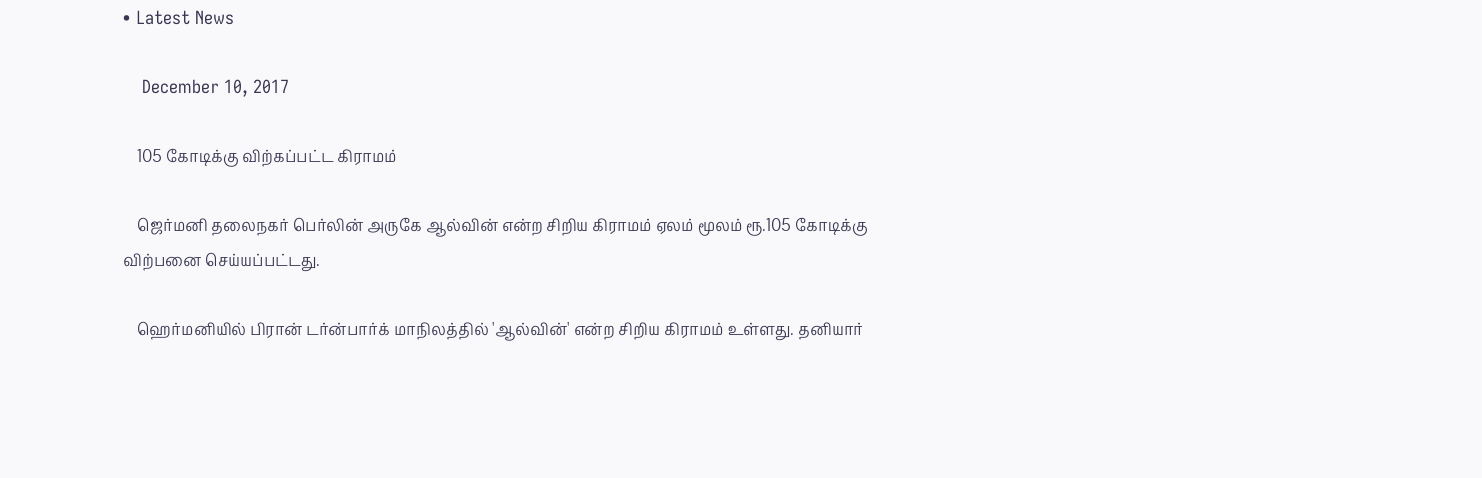• Latest News

    December 10, 2017

    105 கோடிக்கு விற்கப்பட்ட கிராமம்

    ஜெர்மனி தலைநகர் பெர்லின் அருகே ஆல்வின் என்ற சிறிய கிராமம் ஏலம் மூலம் ரூ.105 கோடிக்கு விற்பனை செய்யப்பட்டது.

    ஹெர்மனியில் பிரான் டர்ன்பார்க் மாநிலத்தில் 'ஆல்வின்' என்ற சிறிய கிராமம் உள்ளது. தனியார்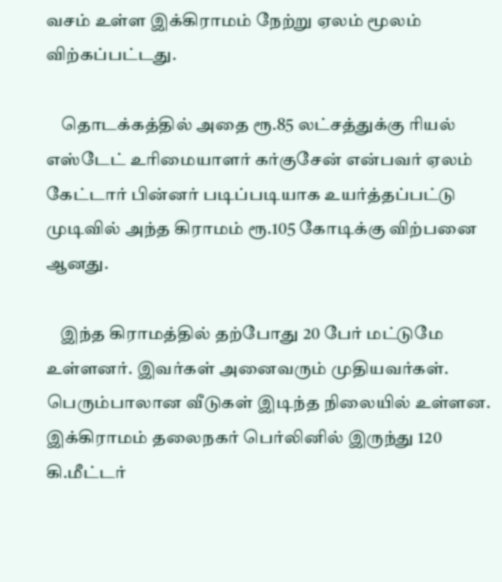வசம் உள்ள இக்கிராமம் நேற்று ஏலம் மூலம் விற்கப்பட்டது.

    தொடக்கத்தில் அதை ரூ.85 லட்சத்துக்கு ரியல் எஸ்டேட் உரிமையாளர் கர்குசேன் என்பவர் ஏலம் கேட்டார் பின்னர் படிப்படியாக உயர்த்தப்பட்டு முடிவில் அந்த கிராமம் ரூ.105 கோடிக்கு விற்பனை ஆனது.

    இந்த கிராமத்தில் தற்போது 20 பேர் மட்டுமே உள்ளனர். இவர்கள் அனைவரும் முதியவர்கள். பெரும்பாலான வீடுகள் இடிந்த நிலையில் உள்ளன. இக்கிராமம் தலைநகர் பெர்லினில் இருந்து 120 கி.மீட்டர்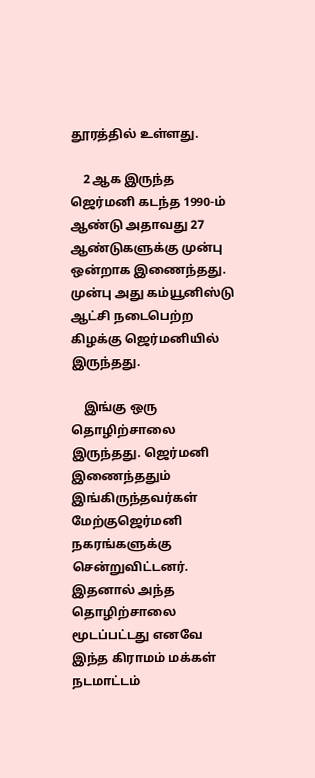தூரத்தில் உள்ளது.

    2 ஆக இருந்த ஜெர்மனி கடந்த 1990-ம் ஆண்டு அதாவது 27 ஆண்டுகளுக்கு முன்பு ஒன்றாக இணைந்தது. முன்பு அது கம்யூனிஸ்டு ஆட்சி நடைபெற்ற கிழக்கு ஜெர்மனியில் இருந்தது.

    இங்கு ஒரு தொழிற்சாலை இருந்தது. ஜெர்மனி இணைந்ததும் இங்கிருந்தவர்கள் மேற்குஜெர்மனி நகரங்களுக்கு சென்றுவிட்டனர். இதனால் அந்த தொழிற்சாலை மூடப்பட்டது எனவே இந்த கிராமம் மக்கள் நடமாட்டம்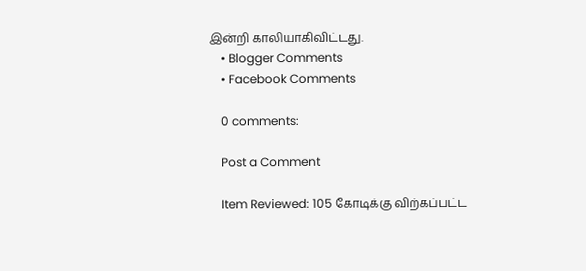இன்றி காலியாகிவிட்டது.
    • Blogger Comments
    • Facebook Comments

    0 comments:

    Post a Comment

    Item Reviewed: 105 கோடிக்கு விற்கப்பட்ட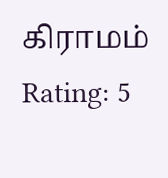கிராமம் Rating: 5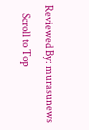Reviewed By: murasunews
    Scroll to Top